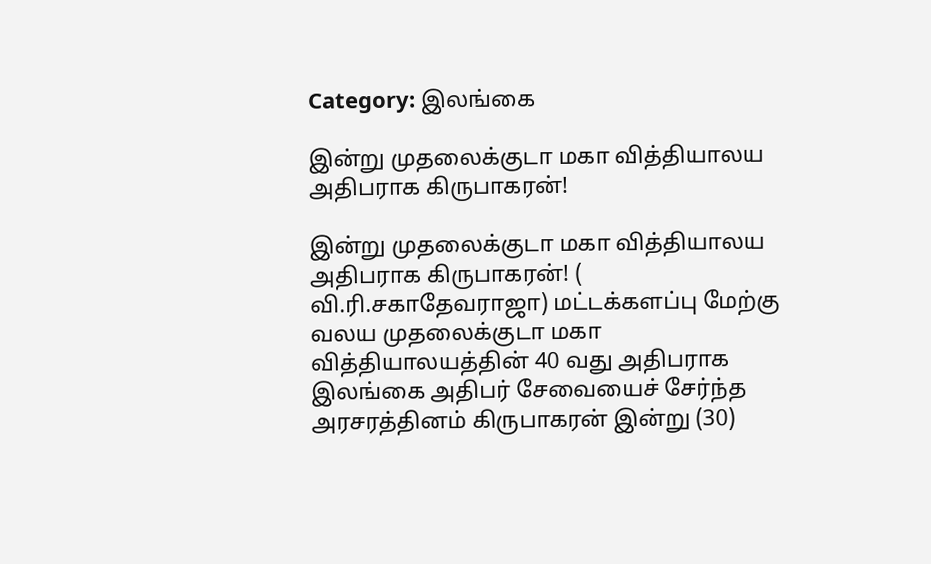Category: இலங்கை

இன்று முதலைக்குடா மகா வித்தியாலய  அதிபராக கிருபாகரன்!

இன்று முதலைக்குடா மகா வித்தியாலய அதிபராக கிருபாகரன்! ( வி.ரி.சகாதேவராஜா) மட்டக்களப்பு மேற்கு வலய முதலைக்குடா மகா வித்தியாலயத்தின் 40 வது அதிபராக இலங்கை அதிபர் சேவையைச் சேர்ந்த அரசரத்தினம் கிருபாகரன் இன்று (30)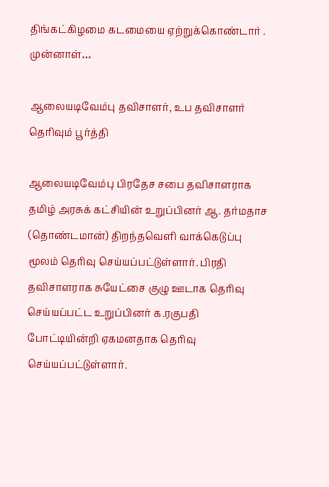திங்கட்கிழமை கடமையை ஏற்றுக்கொண்டார் . முன்னாள்…

ஆலையடிவேம்பு தவிசாளர், உப தவிசாளர் தெரிவும் பூர்த்தி

ஆலையடிவேம்பு பிரதேச சபை தவிசாளராக தமிழ் அரசுக் கட்சியின் உறுப்பினர் ஆ. தர்மதாச (தொண்டமான்) திறந்தவெளி வாக்கெடுப்பு மூலம் தெரிவு செய்யப்பட்டுள்ளார். பிரதி தவிசாளராக சுயேட்சை குழு ஊடாக தெரிவு செய்யப்பட்ட உறுப்பினர் க.ரகுபதி போட்டியின்றி ஏகமனதாக தெரிவு செய்யப்பட்டுள்ளார்.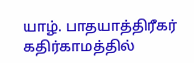யாழ். பாதயாத்திரீகர்  கதிர்காமத்தில்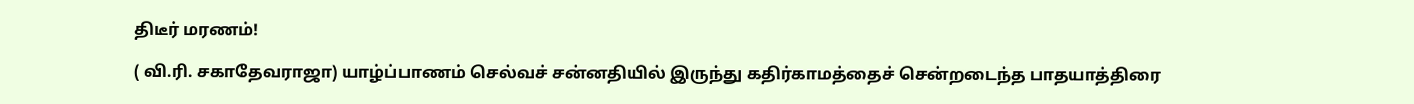திடீர் மரணம்!

( வி.ரி. சகாதேவராஜா) யாழ்ப்பாணம் செல்வச் சன்னதியில் இருந்து கதிர்காமத்தைச் சென்றடைந்த பாதயாத்திரை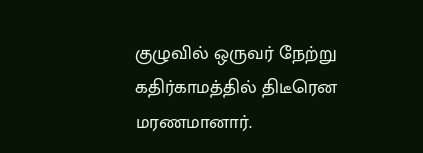குழுவில் ஒருவர் நேற்று கதிர்காமத்தில் திடீரென மரணமானார்.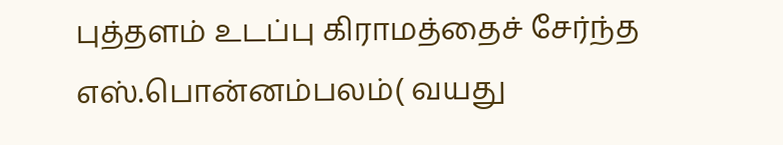புத்தளம் உடப்பு கிராமத்தைச் சேர்ந்த எஸ்.பொன்னம்பலம்( வயது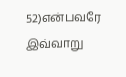52)என்பவரே இவ்வாறு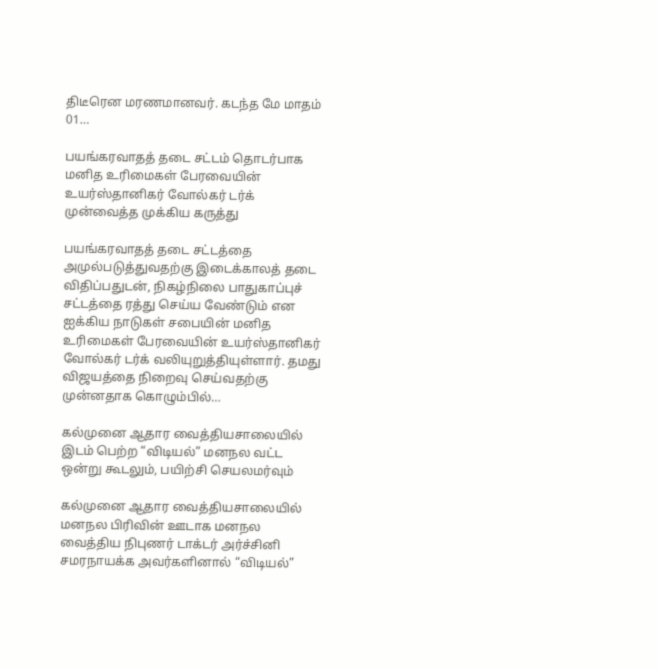திடீரென மரணமானவர். கடந்த மே மாதம் 01…

பயங்கரவாதத் தடை சட்டம் தொடர்பாக மனித உரிமைகள் பேரவையின் உயர்ஸ்தானிகர் வோல்கர் டர்க் முன்வைத்த முக்கிய கருத்து

பயங்கரவாதத் தடை சட்டத்தை அமுல்படுத்துவதற்கு இடைக்காலத் தடை விதிப்பதுடன், நிகழ்நிலை பாதுகாப்புச் சட்டத்தை ரத்து செய்ய வேண்டும் என ஐக்கிய நாடுகள் சபையின் மனித உரிமைகள் பேரவையின் உயர்ஸ்தானிகர் வோல்கர் டர்க் வலியுறுத்தியுள்ளார். தமது விஜயத்தை நிறைவு செய்வதற்கு முன்னதாக கொழும்பில்…

கல்முனை ஆதார வைத்தியசாலையில் இடம் பெற்ற “விடியல்” மனநல வட்ட ஒன்று கூடலும், பயிற்சி செயலமர்வும்

கல்முனை ஆதார வைத்தியசாலையில் மனநல பிரிவின் ஊடாக மனநல வைத்திய நிபுணர் டாக்டர் அர்ச்சினி சமரநாயக்க அவர்களினால் “விடியல்”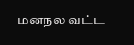மனநல வட்ட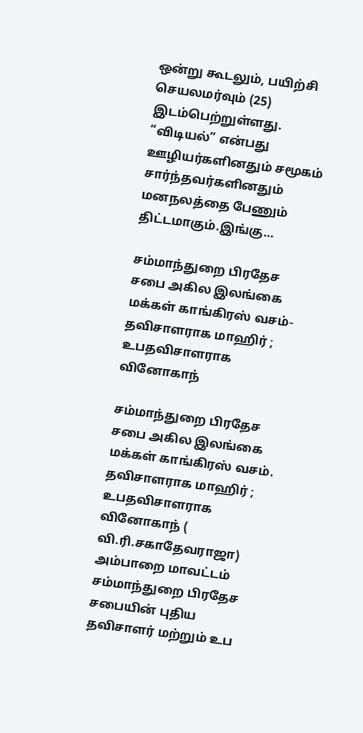ஒன்று கூடலும், பயிற்சி செயலமர்வும் (25) இடம்பெற்றுள்ளது. “விடியல்” என்பது ஊழியர்களினதும் சமூகம் சார்ந்தவர்களினதும் மனநலத்தை பேணும் திட்டமாகும்.இங்கு…

சம்மாந்துறை பிரதேச சபை அகில இலங்கை மக்கள் காங்கிரஸ் வசம்-தவிசாளராக மாஹிர் ; உபதவிசாளராக வினோகாந்

சம்மாந்துறை பிரதேச சபை அகில இலங்கை மக்கள் காங்கிரஸ் வசம். தவிசாளராக மாஹிர் ; உபதவிசாளராக வினோகாந் ( வி.ரி.சகாதேவராஜா) அம்பாறை மாவட்டம் சம்மாந்துறை பிரதேச சபையின் புதிய தவிசாளர் மற்றும் உப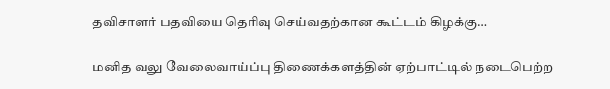தவிசாளர் பதவியை தெரிவு செய்வதற்கான கூட்டம் கிழக்கு…

மனித வலு வேலைவாய்ப்பு திணைக்களத்தின் ஏற்பாட்டில் நடைபெற்ற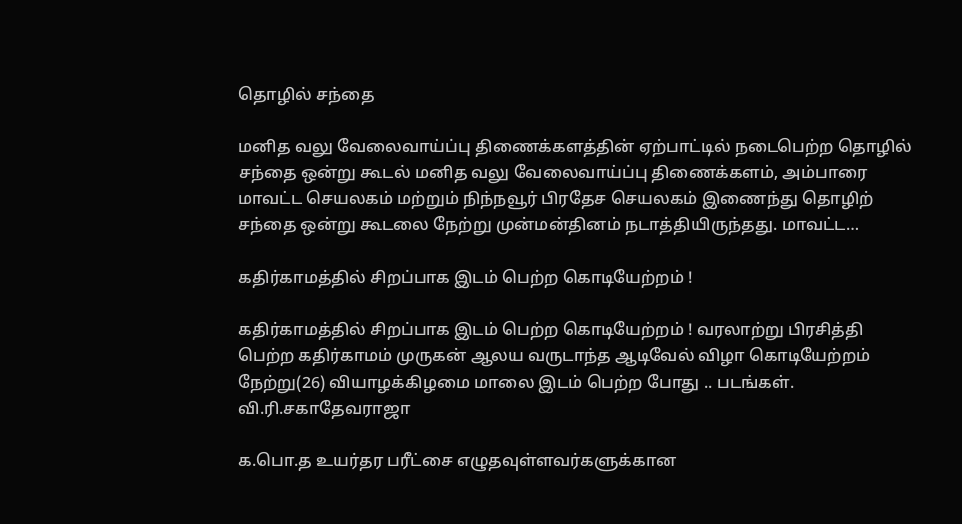தொழில் சந்தை

மனித வலு வேலைவாய்ப்பு திணைக்களத்தின் ஏற்பாட்டில் நடைபெற்ற தொழில் சந்தை ஒன்று கூடல் மனித வலு வேலைவாய்ப்பு திணைக்களம், அம்பாரை மாவட்ட செயலகம் மற்றும் நிந்நவூர் பிரதேச செயலகம் இணைந்து தொழிற் சந்தை ஒன்று கூடலை நேற்று முன்மன்தினம் நடாத்தியிருந்தது. மாவட்ட…

கதிர்காமத்தில் சிறப்பாக இடம் பெற்ற கொடியேற்றம் !

கதிர்காமத்தில் சிறப்பாக இடம் பெற்ற கொடியேற்றம் ! வரலாற்று பிரசித்தி பெற்ற கதிர்காமம் முருகன் ஆலய வருடாந்த ஆடிவேல் விழா கொடியேற்றம் நேற்று(26) வியாழக்கிழமை மாலை இடம் பெற்ற போது .. படங்கள். வி.ரி.சகாதேவராஜா

க.பொ.த உயர்தர பரீட்சை எழுதவுள்ளவர்களுக்கான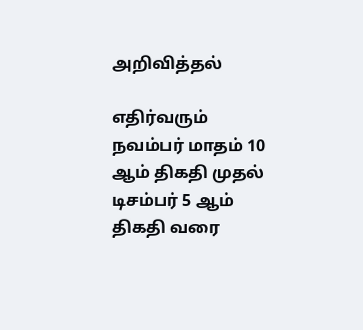அறிவித்தல்

எதிர்வரும் நவம்பர் மாதம் 10 ஆம் திகதி முதல் டிசம்பர் 5 ஆம் திகதி வரை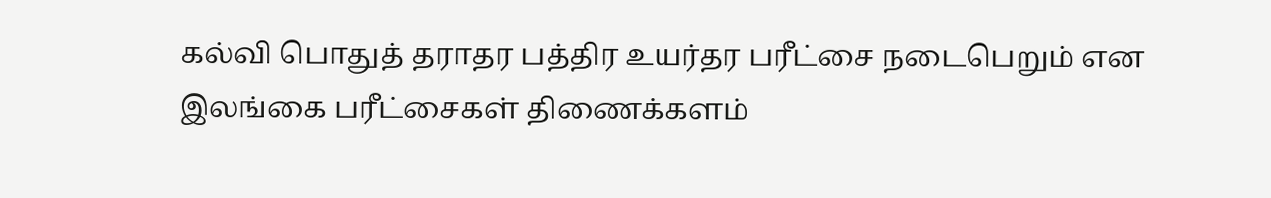கல்வி பொதுத் தராதர பத்திர உயர்தர பரீட்சை நடைபெறும் என இலங்கை பரீட்சைகள் திணைக்களம்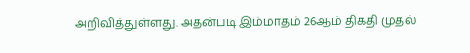அறிவித்துள்ளது. அதன்படி இம்மாதம் 26ஆம் திகதி முதல்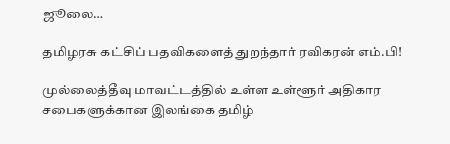ஜூலை…

தமிழரசு கட்சிப் பதவிகளைத் துறந்தார் ரவிகரன் எம்.பி!

முல்லைத்தீவு மாவட்டத்தில் உள்ள உள்ளூர் அதிகார சபைகளுக்கான இலங்கை தமிழ்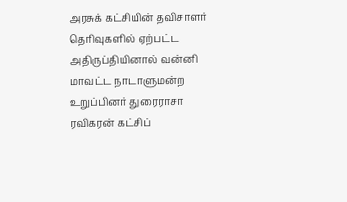அரசுக் கட்சியின் தவிசாளர் தெரிவுகளில் ஏற்பட்ட அதிருப்தியினால் வன்னி மாவட்ட நாடாளுமன்ற உறுப்பினர் துரைராசா ரவிகரன் கட்சிப்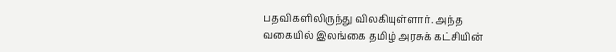பதவிகளிலிருந்து விலகியுள்ளார். அந்த வகையில் இலங்கை தமிழ் அரசுக் கட்சியின்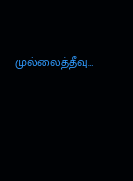முல்லைத்தீவு…